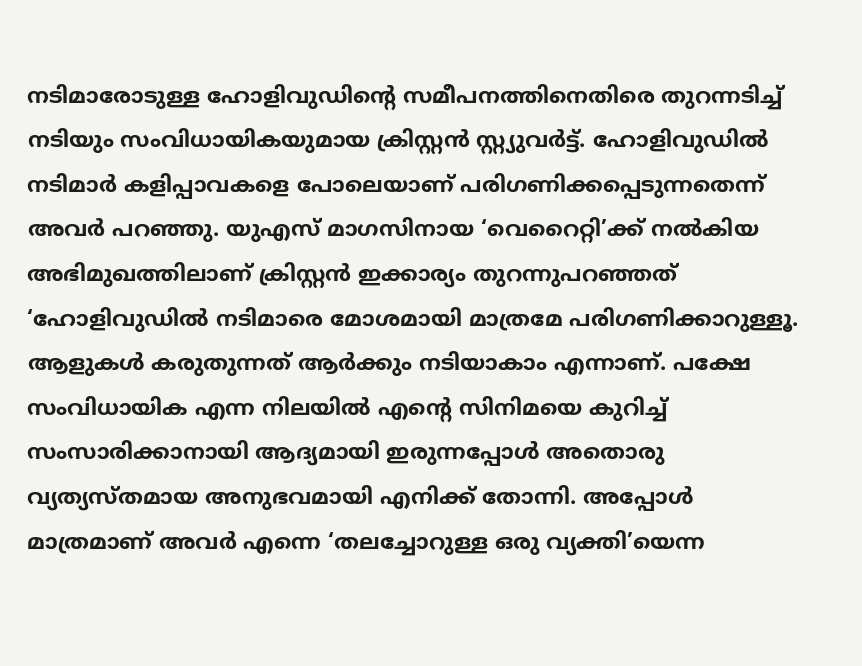നടിമാരോടുള്ള ഹോളിവുഡിന്റെ സമീപനത്തിനെതിരെ തുറന്നടിച്ച് നടിയും സംവിധായികയുമായ ക്രിസ്റ്റൻ സ്റ്റ്യുവർട്ട്. ഹോളിവുഡിൽ നടിമാർ കളിപ്പാവകളെ പോലെയാണ് പരിഗണിക്കപ്പെടുന്നതെന്ന് അവർ പറഞ്ഞു. യുഎസ് മാഗസിനായ ‘വെറൈറ്റി’ക്ക് നൽകിയ അഭിമുഖത്തിലാണ് ക്രിസ്റ്റൻ ഇക്കാര്യം തുറന്നുപറഞ്ഞത്
‘ഹോളിവുഡിൽ നടിമാരെ മോശമായി മാത്രമേ പരിഗണിക്കാറുള്ളൂ. ആളുകൾ കരുതുന്നത് ആർക്കും നടിയാകാം എന്നാണ്. പക്ഷേ സംവിധായിക എന്ന നിലയിൽ എന്റെ സിനിമയെ കുറിച്ച് സംസാരിക്കാനായി ആദ്യമായി ഇരുന്നപ്പോൾ അതൊരു വ്യത്യസ്തമായ അനുഭവമായി എനിക്ക് തോന്നി. അപ്പോൾ മാത്രമാണ് അവർ എന്നെ ‘തലച്ചോറുള്ള ഒരു വ്യക്തി’യെന്ന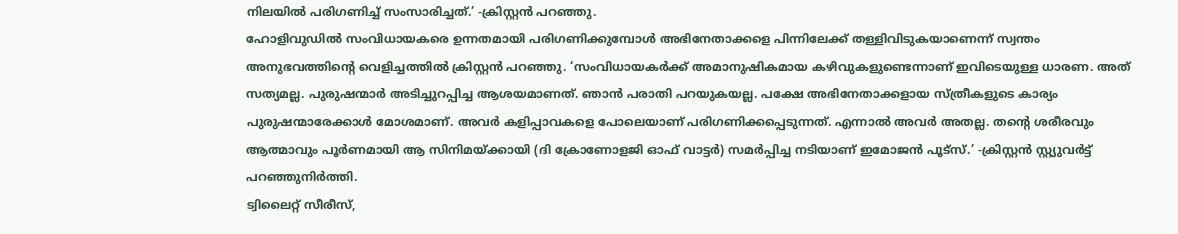നിലയിൽ പരിഗണിച്ച് സംസാരിച്ചത്.’ -ക്രിസ്റ്റൻ പറഞ്ഞു.
ഹോളിവുഡിൽ സംവിധായകരെ ഉന്നതമായി പരിഗണിക്കുമ്പോൾ അഭിനേതാക്കളെ പിന്നിലേക്ക് തള്ളിവിടുകയാണെന്ന് സ്വന്തം അനുഭവത്തിന്റെ വെളിച്ചത്തിൽ ക്രിസ്റ്റൻ പറഞ്ഞു. ‘സംവിധായകർക്ക് അമാനുഷികമായ കഴിവുകളുണ്ടെന്നാണ് ഇവിടെയുള്ള ധാരണ. അത് സത്യമല്ല. പുരുഷന്മാർ അടിച്ചുറപ്പിച്ച ആശയമാണത്. ഞാൻ പരാതി പറയുകയല്ല. പക്ഷേ അഭിനേതാക്കളായ സ്ത്രീകളുടെ കാര്യം പുരുഷന്മാരേക്കാൾ മോശമാണ്. അവർ കളിപ്പാവകളെ പോലെയാണ് പരിഗണിക്കപ്പെടുന്നത്. എന്നാൽ അവർ അതല്ല. തന്റെ ശരീരവും ആത്മാവും പൂർണമായി ആ സിനിമയ്ക്കായി (ദി ക്രോണോളജി ഓഫ് വാട്ടർ) സമർപ്പിച്ച നടിയാണ് ഇമോജൻ പൂട്സ്.’ -ക്രിസ്റ്റൻ സ്റ്റ്യുവർട്ട് പറഞ്ഞുനിർത്തി.
ട്വിലൈറ്റ് സീരീസ്,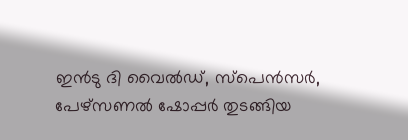ഇൻടു ദി വൈൽഡ്, സ്പെൻസർ, പേഴ്സണൽ ഷോപ്പർ തുടങ്ങിയ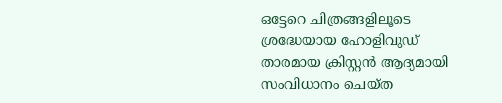ഒട്ടേറെ ചിത്രങ്ങളിലൂടെ ശ്രദ്ധേയായ ഹോളിവുഡ് താരമായ ക്രിസ്റ്റൻ ആദ്യമായി സംവിധാനം ചെയ്ത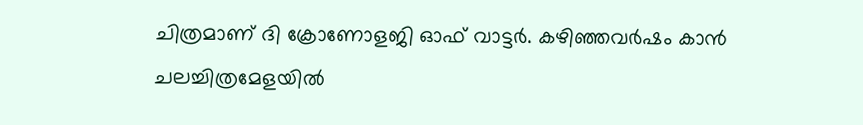ചിത്രമാണ് ദി ക്രോണോളജി ഓഫ് വാട്ടർ. കഴിഞ്ഞവർഷം കാൻ ചലച്ചിത്രമേളയിൽ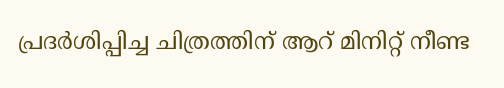പ്രദർശിപ്പിച്ച ചിത്രത്തിന് ആറ് മിനിറ്റ് നീണ്ട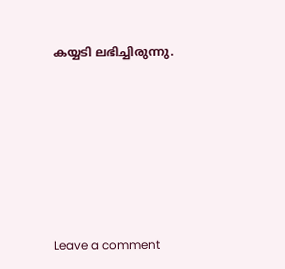കയ്യടി ലഭിച്ചിരുന്നു.







Leave a comment